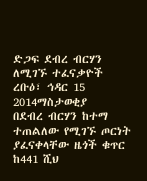ድጋፍ ደብረ ብርሃን ለሚገኙ ተፈናቃዮች
ረቡዕ፣ ኅዳር 15 2014ማስታወቂያ
በደብረ ብርሃን ከተማ ተጠልለው የሚገኙ ጦርነት ያፈናቀላቸው ዜጎች ቁጥር ከ441 ሺህ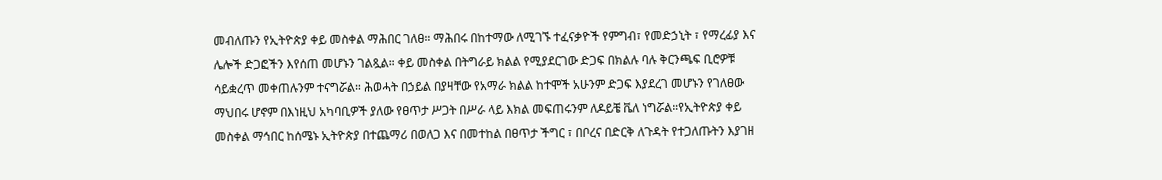መብለጡን የኢትዮጵያ ቀይ መስቀል ማሕበር ገለፀ። ማሕበሩ በከተማው ለሚገኙ ተፈናቃዮች የምግብ፣ የመድኃኒት ፣ የማረፊያ እና ሌሎች ድጋፎችን እየሰጠ መሆኑን ገልጿል። ቀይ መስቀል በትግራይ ክልል የሚያደርገው ድጋፍ በክልሉ ባሉ ቅርንጫፍ ቢሮዎቹ ሳይቋረጥ መቀጠሉንም ተናግሯል። ሕወሓት በኃይል በያዛቸው የአማራ ክልል ከተሞች አሁንም ድጋፍ እያደረገ መሆኑን የገለፀው ማህበሩ ሆኖም በእነዚህ አካባቢዎች ያለው የፀጥታ ሥጋት በሥራ ላይ እክል መፍጠሩንም ለዶይቼ ቬለ ነግሯል።የኢትዮጵያ ቀይ መስቀል ማኅበር ከሰሜኑ ኢትዮጵያ በተጨማሪ በወለጋ እና በመተከል በፀጥታ ችግር ፣ በቦረና በድርቅ ለጉዳት የተጋለጡትን እያገዘ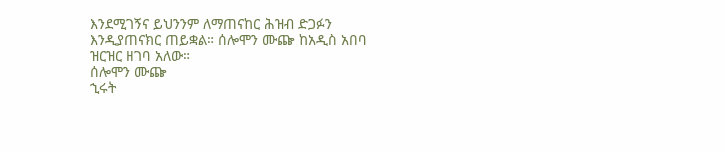እንደሚገኝና ይህንንም ለማጠናከር ሕዝብ ድጋፉን እንዲያጠናክር ጠይቋል። ሰሎሞን ሙጬ ከአዲስ አበባ ዝርዝር ዘገባ አለው።
ሰሎሞን ሙጬ
ኂሩት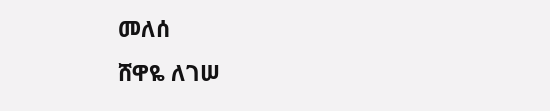መለሰ
ሸዋዬ ለገሠ